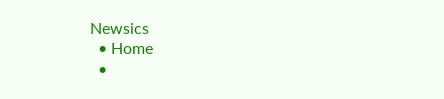Newsics
  • Home
  •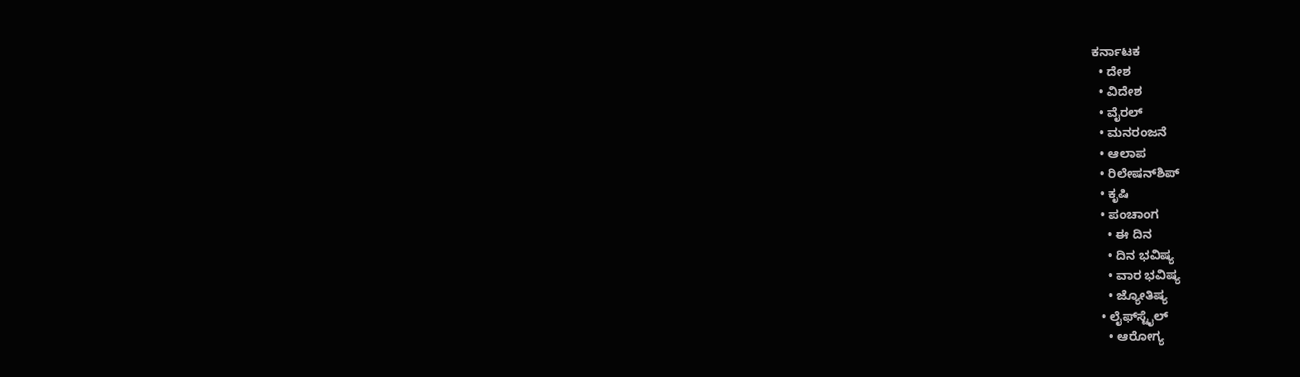ಕರ್ನಾಟಕ
  • ದೇಶ
  • ವಿದೇಶ
  • ವೈರಲ್
  • ಮನರಂಜನೆ
  • ಆಲಾಪ
  • ರಿಲೇಷನ್‌ಶಿಪ್
  • ಕೃಷಿ
  • ಪಂಚಾಂಗ
    • ಈ ದಿನ
    • ದಿನ ಭವಿಷ್ಯ
    • ವಾರ ಭವಿಷ್ಯ
    • ಜ್ಯೋತಿಷ್ಯ
  • ಲೈಫ್‌ಸ್ಟೈಲ್
    • ಆರೋಗ್ಯ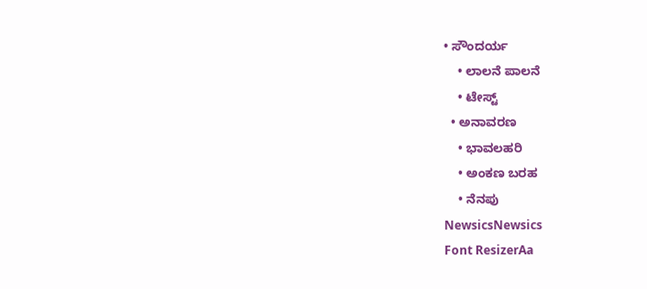• ಸೌಂದರ್ಯ
    • ಲಾಲನೆ ಪಾಲನೆ
    • ಟೇಸ್ಟ್
  • ಅನಾವರಣ
    • ಭಾವಲಹರಿ
    • ಅಂಕಣ ಬರಹ
    • ನೆನಪು
NewsicsNewsics
Font ResizerAa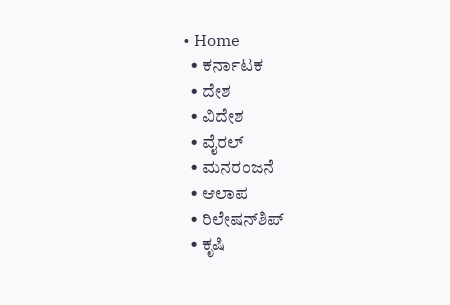• Home
  • ಕರ್ನಾಟಕ
  • ದೇಶ
  • ವಿದೇಶ
  • ವೈರಲ್
  • ಮನರಂಜನೆ
  • ಆಲಾಪ
  • ರಿಲೇಷನ್‌ಶಿಪ್
  • ಕೃಷಿ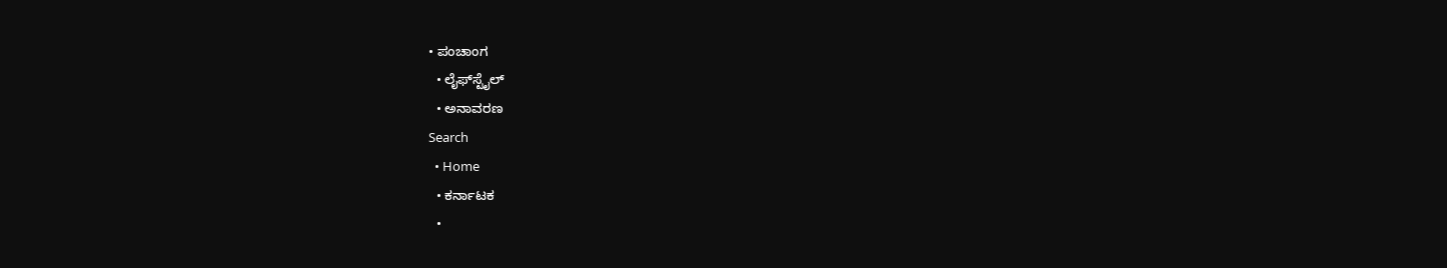• ಪಂಚಾಂಗ
  • ಲೈಫ್‌ಸ್ಟೈಲ್
  • ಅನಾವರಣ
Search
  • Home
  • ಕರ್ನಾಟಕ
  •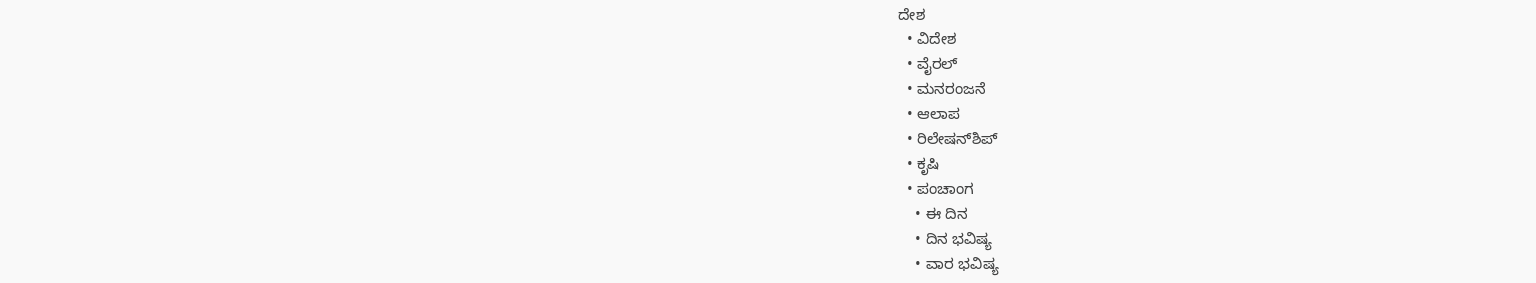ದೇಶ
  • ವಿದೇಶ
  • ವೈರಲ್
  • ಮನರಂಜನೆ
  • ಆಲಾಪ
  • ರಿಲೇಷನ್‌ಶಿಪ್
  • ಕೃಷಿ
  • ಪಂಚಾಂಗ
    • ಈ ದಿನ
    • ದಿನ ಭವಿಷ್ಯ
    • ವಾರ ಭವಿಷ್ಯ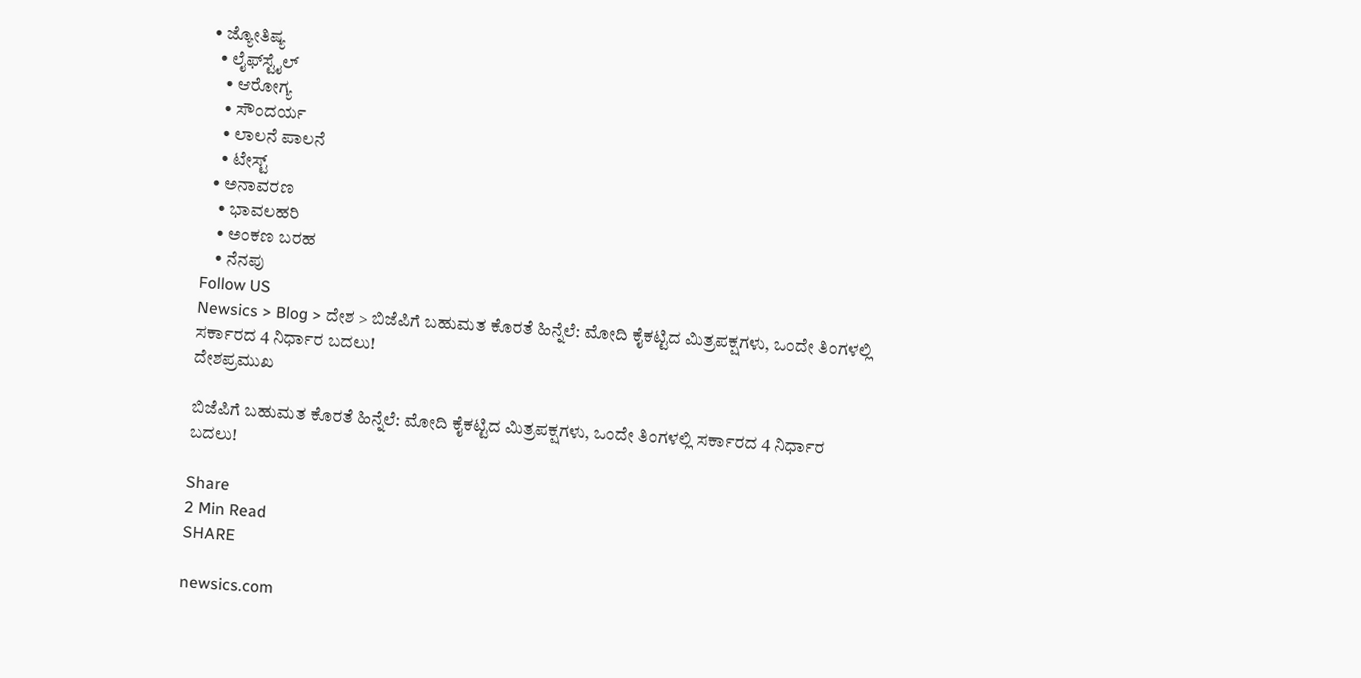• ಜ್ಯೋತಿಷ್ಯ
  • ಲೈಫ್‌ಸ್ಟೈಲ್
    • ಆರೋಗ್ಯ
    • ಸೌಂದರ್ಯ
    • ಲಾಲನೆ ಪಾಲನೆ
    • ಟೇಸ್ಟ್
  • ಅನಾವರಣ
    • ಭಾವಲಹರಿ
    • ಅಂಕಣ ಬರಹ
    • ನೆನಪು
Follow US
Newsics > Blog > ದೇಶ > ಬಿಜೆಪಿಗೆ ಬಹುಮತ ಕೊರತೆ ಹಿನ್ನೆಲೆ: ಮೋದಿ ಕೈಕಟ್ಟಿದ ಮಿತ್ರಪಕ್ಷಗಳು, ಒಂದೇ ತಿಂಗಳಲ್ಲಿ ಸರ್ಕಾರದ 4 ನಿರ್ಧಾರ ಬದಲು!
ದೇಶಪ್ರಮುಖ

ಬಿಜೆಪಿಗೆ ಬಹುಮತ ಕೊರತೆ ಹಿನ್ನೆಲೆ: ಮೋದಿ ಕೈಕಟ್ಟಿದ ಮಿತ್ರಪಕ್ಷಗಳು, ಒಂದೇ ತಿಂಗಳಲ್ಲಿ ಸರ್ಕಾರದ 4 ನಿರ್ಧಾರ ಬದಲು!

Share
2 Min Read
SHARE

newsics.com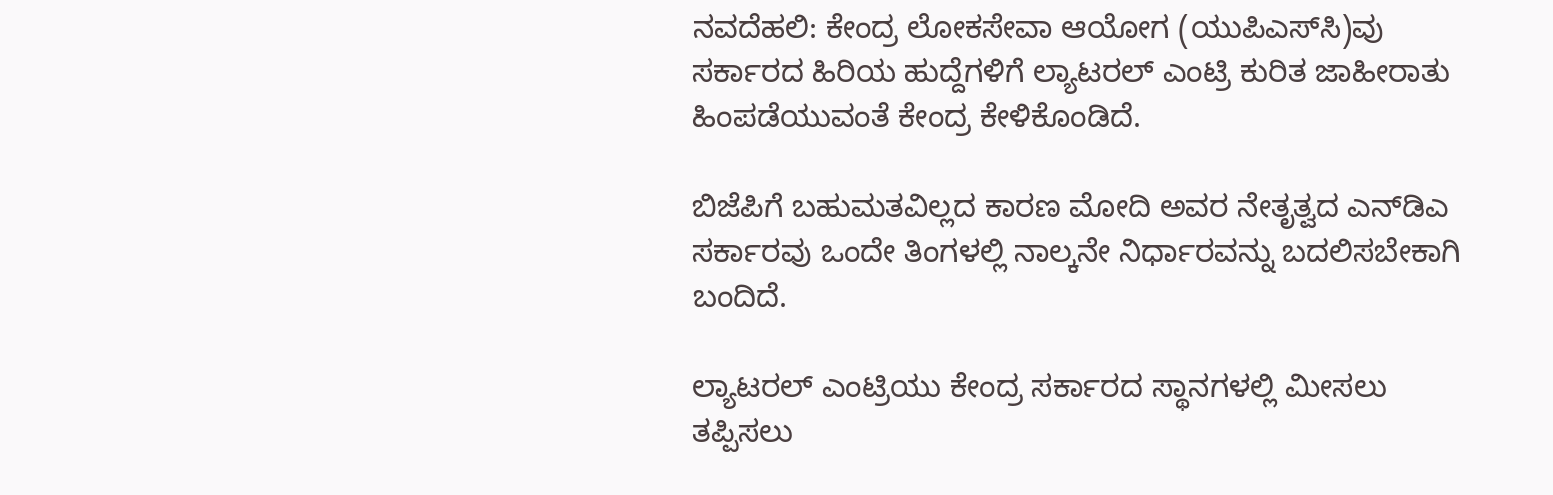ನವದೆಹಲಿ: ಕೇಂದ್ರ ಲೋಕಸೇವಾ ಆಯೋಗ (ಯುಪಿಎಸ್‌ಸಿ)ವು ಸರ್ಕಾರದ ಹಿರಿಯ ಹುದ್ದೆಗಳಿಗೆ ಲ್ಯಾಟರಲ್ ಎಂಟ್ರಿ ಕುರಿತ ಜಾಹೀರಾತು ಹಿಂಪಡೆಯುವಂತೆ ಕೇಂದ್ರ ಕೇಳಿಕೊಂಡಿದೆ.

ಬಿಜೆಪಿಗೆ ಬಹುಮತವಿಲ್ಲದ ಕಾರಣ ಮೋದಿ ಅವರ ನೇತೃತ್ವದ ಎನ್‌ಡಿಎ ಸರ್ಕಾರವು ಒಂದೇ ತಿಂಗಳಲ್ಲಿ ನಾಲ್ಕನೇ ನಿರ್ಧಾರವನ್ನು ಬದಲಿಸಬೇಕಾಗಿ ಬಂದಿದೆ.

ಲ್ಯಾಟರಲ್‌ ಎಂಟ್ರಿಯು ಕೇಂದ್ರ ಸರ್ಕಾರದ ಸ್ಥಾನಗಳಲ್ಲಿ ಮೀಸಲು ತಪ್ಪಿಸಲು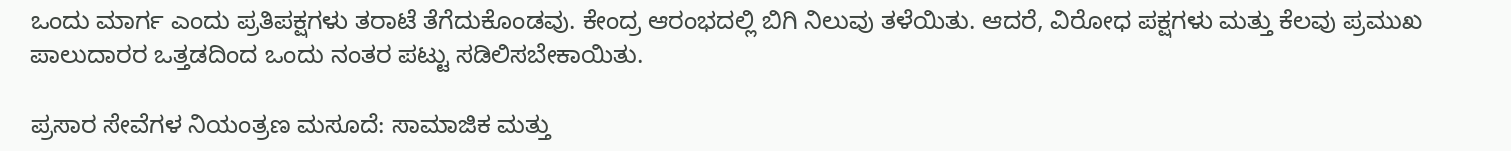ಒಂದು ಮಾರ್ಗ ಎಂದು ಪ್ರತಿಪಕ್ಷಗಳು ತರಾಟೆ ತೆಗೆದುಕೊಂಡವು. ಕೇಂದ್ರ ಆರಂಭದಲ್ಲಿ ಬಿಗಿ ನಿಲುವು ತಳೆಯಿತು. ಆದರೆ, ವಿರೋಧ ಪಕ್ಷಗಳು ಮತ್ತು ಕೆಲವು ಪ್ರಮುಖ ಪಾಲುದಾರರ ಒತ್ತಡದಿಂದ ಒಂದು ನಂತರ ಪಟ್ಟು ಸಡಿಲಿಸಬೇಕಾಯಿತು.

ಪ್ರಸಾರ ಸೇವೆಗಳ ನಿಯಂತ್ರಣ ಮಸೂದೆ: ಸಾಮಾಜಿಕ ಮತ್ತು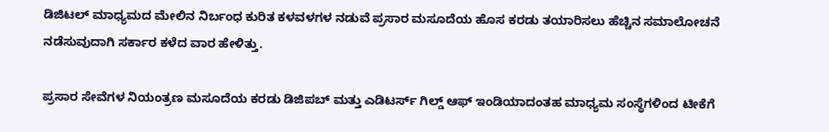ಡಿಜಿಟಲ್ ಮಾಧ್ಯಮದ ಮೇಲಿನ ನಿರ್ಬಂಧ ಕುರಿತ ಕಳವಳಗಳ ನಡುವೆ ಪ್ರಸಾರ ಮಸೂದೆಯ ಹೊಸ ಕರಡು ತಯಾರಿಸಲು ಹೆಚ್ಚಿನ ಸಮಾಲೋಚನೆ ನಡೆಸುವುದಾಗಿ ಸರ್ಕಾರ ಕಳೆದ ವಾರ ಹೇಳಿತ್ತು.

ಪ್ರಸಾರ ಸೇವೆಗಳ ನಿಯಂತ್ರಣ ಮಸೂದೆಯ ಕರಡು ಡಿಜಿಪಬ್ ಮತ್ತು ಎಡಿಟರ್ಸ್ ಗಿಲ್ಡ್ ಆಫ್ ಇಂಡಿಯಾದಂತಹ ಮಾಧ್ಯಮ ಸಂಸ್ಥೆಗಳಿಂದ ಟೀಕೆಗೆ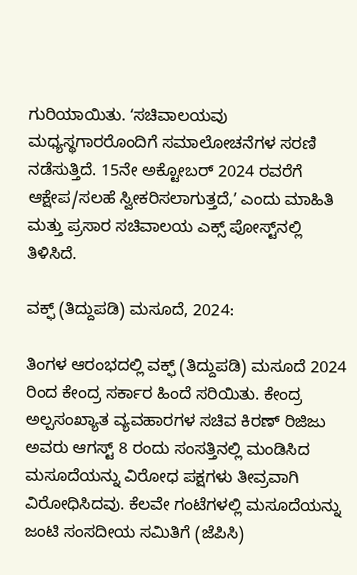ಗುರಿಯಾಯಿತು. ʻಸಚಿವಾಲಯವು ಮಧ್ಯಸ್ಥಗಾರರೊಂದಿಗೆ ಸಮಾಲೋಚನೆಗಳ ಸರಣಿ ನಡೆಸುತ್ತಿದೆ. 15ನೇ ಅಕ್ಟೋಬರ್ 2024 ರವರೆಗೆ ಆಕ್ಷೇಪ/ಸಲಹೆ ಸ್ವೀಕರಿಸಲಾಗುತ್ತದೆ,ʼ ಎಂದು ಮಾಹಿತಿ ಮತ್ತು ಪ್ರಸಾರ ಸಚಿವಾಲಯ ಎಕ್ಸ್‌ ಪೋಸ್ಟ್‌ನಲ್ಲಿ ತಿಳಿಸಿದೆ.

ವಕ್ಫ್ (ತಿದ್ದುಪಡಿ) ಮಸೂದೆ, 2024:

ತಿಂಗಳ ಆರಂಭದಲ್ಲಿ ವಕ್ಫ್ (ತಿದ್ದುಪಡಿ) ಮಸೂದೆ 2024 ರಿಂದ ಕೇಂದ್ರ ಸರ್ಕಾರ ಹಿಂದೆ ಸರಿಯಿತು. ಕೇಂದ್ರ ಅಲ್ಪಸಂಖ್ಯಾತ ವ್ಯವಹಾರಗಳ ಸಚಿವ ಕಿರಣ್ ರಿಜಿಜು ಅವರು ಆಗಸ್ಟ್ 8 ರಂದು ಸಂಸತ್ತಿನಲ್ಲಿ ಮಂಡಿಸಿದ ಮಸೂದೆಯನ್ನು ವಿರೋಧ ಪಕ್ಷಗಳು ತೀವ್ರವಾಗಿ ವಿರೋಧಿಸಿದವು. ಕೆಲವೇ ಗಂಟೆಗಳಲ್ಲಿ ಮಸೂದೆಯನ್ನು ಜಂಟಿ ಸಂಸದೀಯ ಸಮಿತಿಗೆ (ಜೆಪಿಸಿ)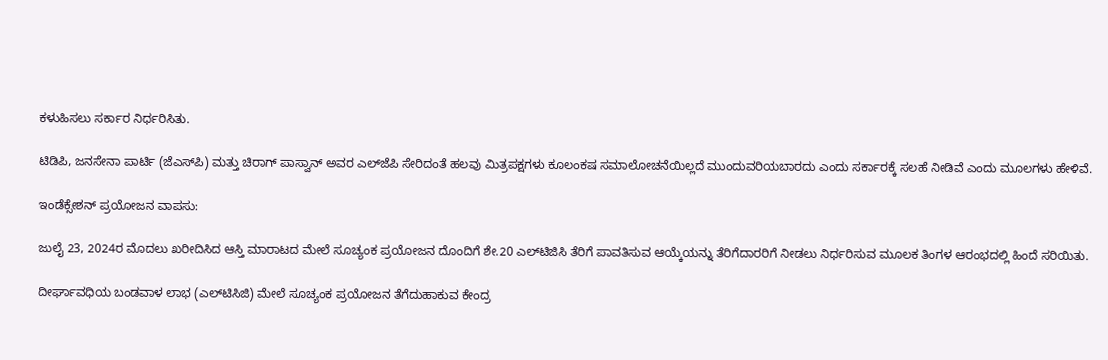ಕಳುಹಿಸಲು ಸರ್ಕಾರ ನಿರ್ಧರಿಸಿತು.

ಟಿಡಿಪಿ, ಜನಸೇನಾ ಪಾರ್ಟಿ (ಜೆಎಸ್‌ಪಿ) ಮತ್ತು ಚಿರಾಗ್ ಪಾಸ್ವಾನ್ ಅವರ ಎಲ್‌ಜೆಪಿ ಸೇರಿದಂತೆ ಹಲವು ಮಿತ್ರಪಕ್ಷಗಳು ಕೂಲಂಕಷ ಸಮಾಲೋಚನೆಯಿಲ್ಲದೆ ಮುಂದುವರಿಯಬಾರದು ಎಂದು ಸರ್ಕಾರಕ್ಕೆ ಸಲಹೆ ನೀಡಿವೆ ಎಂದು ಮೂಲಗಳು ಹೇಳಿವೆ.

ಇಂಡೆಕ್ಸೇಶನ್ ಪ್ರಯೋಜನ ವಾಪಸು:

ಜುಲೈ 23, 2024ರ ಮೊದಲು ಖರೀದಿಸಿದ ಆಸ್ತಿ ಮಾರಾಟದ ಮೇಲೆ ಸೂಚ್ಯಂಕ ಪ್ರಯೋಜನ ದೊಂದಿಗೆ ಶೇ.20 ಎಲ್‌ಟಿಜಿಸಿ ತೆರಿಗೆ ಪಾವತಿಸುವ ಆಯ್ಕೆಯನ್ನು ತೆರಿಗೆದಾರರಿಗೆ ನೀಡಲು ನಿರ್ಧರಿಸುವ ಮೂಲಕ ತಿಂಗಳ ಆರಂಭದಲ್ಲಿ ಹಿಂದೆ ಸರಿಯಿತು.

ದೀರ್ಘಾವಧಿಯ ಬಂಡವಾಳ ಲಾಭ (ಎಲ್‌ಟಿಸಿಜಿ) ಮೇಲೆ ಸೂಚ್ಯಂಕ ಪ್ರಯೋಜನ ತೆಗೆದುಹಾಕುವ ಕೇಂದ್ರ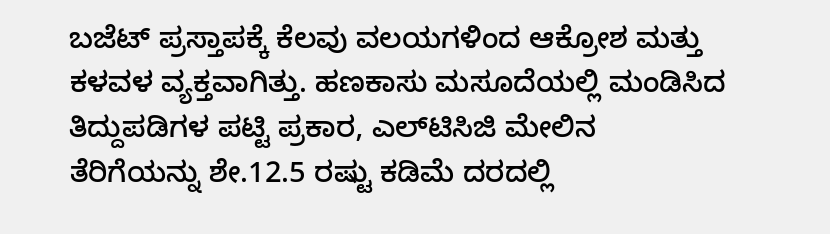ಬಜೆಟ್ ಪ್ರಸ್ತಾಪಕ್ಕೆ ಕೆಲವು ವಲಯಗಳಿಂದ ಆಕ್ರೋಶ ಮತ್ತು ಕಳವಳ ವ್ಯಕ್ತವಾಗಿತ್ತು. ಹಣಕಾಸು ಮಸೂದೆಯಲ್ಲಿ ಮಂಡಿಸಿದ ತಿದ್ದುಪಡಿಗಳ ಪಟ್ಟಿ ಪ್ರಕಾರ, ಎಲ್‌ಟಿಸಿಜಿ ಮೇಲಿನ ತೆರಿಗೆಯನ್ನು ಶೇ.12.5 ರಷ್ಟು ಕಡಿಮೆ ದರದಲ್ಲಿ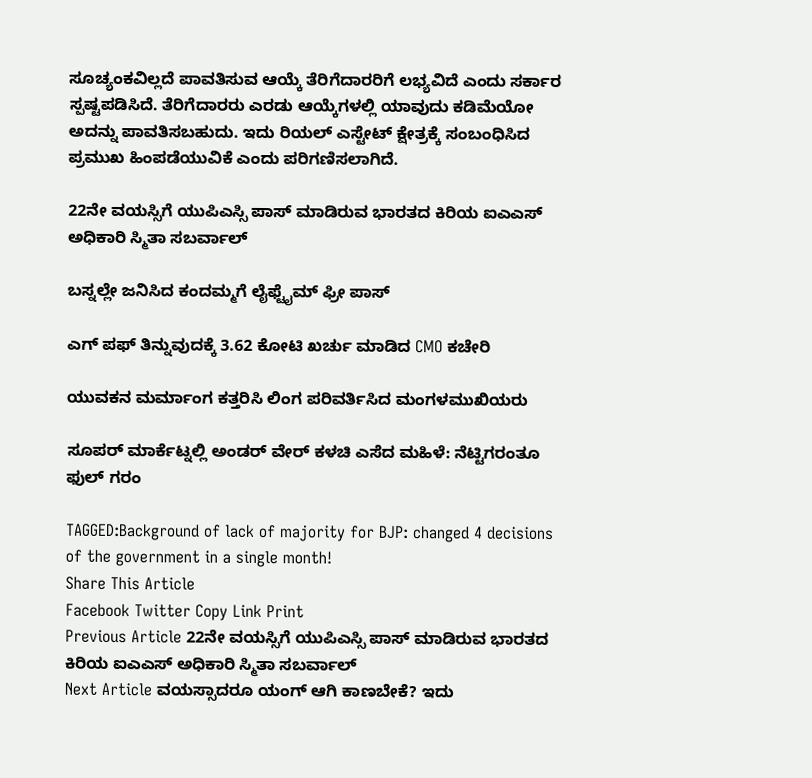ಸೂಚ್ಯಂಕವಿಲ್ಲದೆ ಪಾವತಿಸುವ ಆಯ್ಕೆ ತೆರಿಗೆದಾರರಿಗೆ ಲಭ್ಯವಿದೆ ಎಂದು ಸರ್ಕಾರ ಸ್ಪಷ್ಟಪಡಿಸಿದೆ. ತೆರಿಗೆದಾರರು ಎರಡು ಆಯ್ಕೆಗಳಲ್ಲಿ ಯಾವುದು ಕಡಿಮೆಯೋ ಅದನ್ನು ಪಾವತಿಸಬಹುದು. ಇದು ರಿಯಲ್ ಎಸ್ಟೇಟ್ ಕ್ಷೇತ್ರಕ್ಕೆ ಸಂಬಂಧಿಸಿದ ಪ್ರಮುಖ ಹಿಂಪಡೆಯುವಿಕೆ ಎಂದು ಪರಿಗಣಿಸಲಾಗಿದೆ.

22ನೇ ವಯಸ್ಸಿಗೆ ಯುಪಿಎಸ್ಸಿ ಪಾಸ್ ಮಾಡಿರುವ ಭಾರತದ ಕಿರಿಯ ಐಎಎಸ್ ಅಧಿಕಾರಿ ಸ್ಮಿತಾ ಸಬರ್ವಾಲ್

ಬಸ್ನಲ್ಲೇ ಜನಿಸಿದ ಕಂದಮ್ಮಗೆ ಲೈಫ್ಟೈಮ್ ಫ್ರೀ ಪಾಸ್

ಎಗ್ ಪಫ್ ತಿನ್ನುವುದಕ್ಕೆ 3.62 ಕೋಟಿ ಖರ್ಚು ಮಾಡಿದ CMO ಕಚೇರಿ

ಯುವಕನ ಮರ್ಮಾಂಗ ಕತ್ತರಿಸಿ ಲಿಂಗ ಪರಿವರ್ತಿಸಿದ ಮಂಗಳಮುಖಿಯರು

ಸೂಪರ್ ಮಾರ್ಕೆಟ್ನಲ್ಲಿ ಅಂಡರ್ ವೇರ್ ಕಳಚಿ ಎಸೆದ ಮಹಿಳೆ: ನೆಟ್ಟಿಗರಂತೂ ಫುಲ್ ಗರಂ

TAGGED:Background of lack of majority for BJP: changed 4 decisions of the government in a single month!
Share This Article
Facebook Twitter Copy Link Print
Previous Article 22ನೇ ವಯಸ್ಸಿಗೆ ಯುಪಿಎಸ್ಸಿ ಪಾಸ್ ಮಾಡಿರುವ ಭಾರತದ ಕಿರಿಯ ಐಎಎಸ್ ಅಧಿಕಾರಿ ಸ್ಮಿತಾ ಸಬರ್ವಾಲ್
Next Article ವಯಸ್ಸಾದರೂ ಯಂಗ್ ಆಗಿ ಕಾಣಬೇಕೆ? ಇದು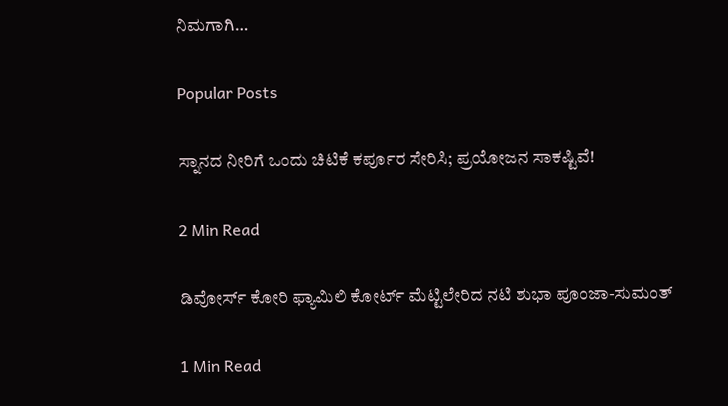ನಿಮಗಾಗಿ…

Popular Posts

ಸ್ನಾನದ ನೀರಿಗೆ ಒಂದು ಚಿಟಿಕೆ ಕರ್ಪೂರ ಸೇರಿಸಿ; ಪ್ರಯೋಜನ ಸಾಕಷ್ಟಿವೆ!

2 Min Read

ಡಿವೋರ್ಸ್ ಕೋರಿ ಫ್ಯಾಮಿಲಿ ಕೋರ್ಟ್ ಮೆಟ್ಟಿಲೇರಿದ ನಟಿ ಶುಭಾ ಪೂಂಜಾ-ಸುಮಂತ್

1 Min Read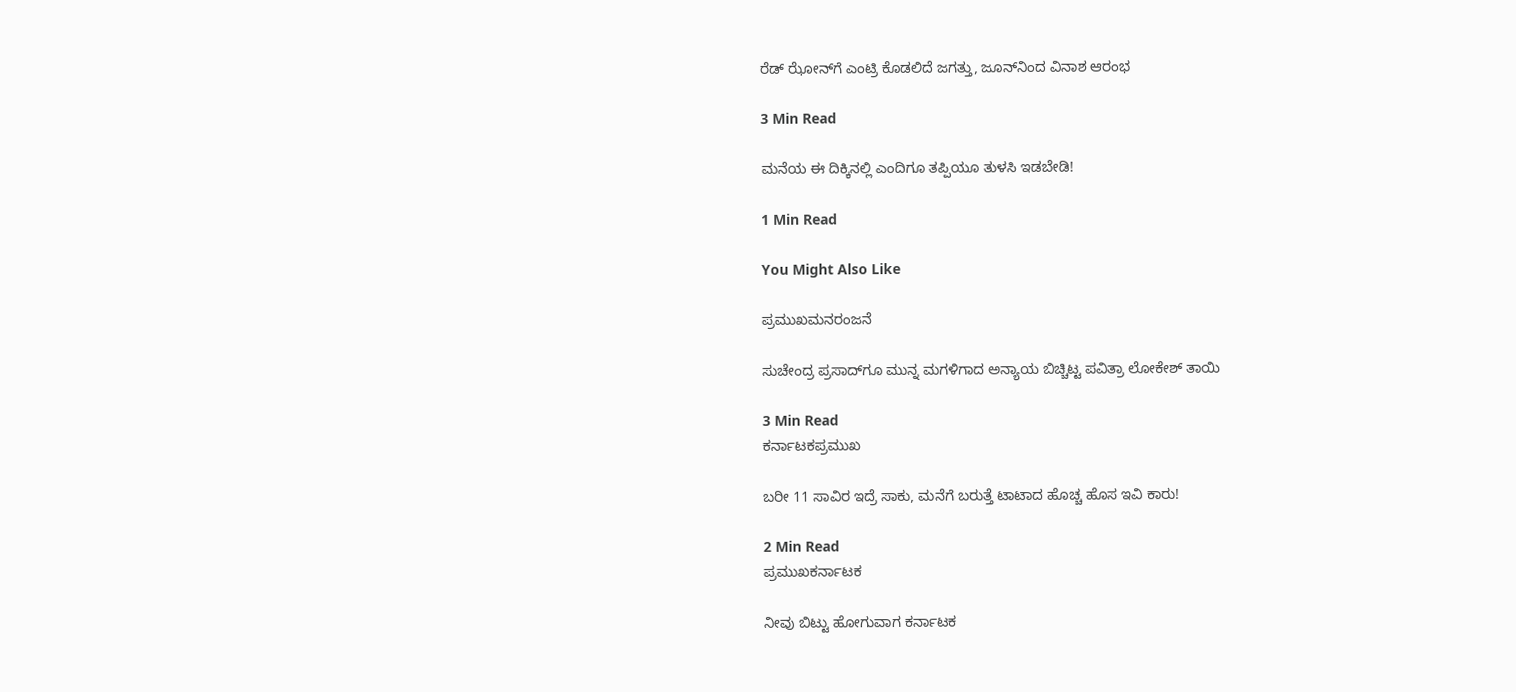ರೆಡ್‌ ಝೋನ್‌ಗೆ ಎಂಟ್ರಿ ಕೊಡಲಿದೆ ಜಗತ್ತು, ಜೂನ್‌ನಿಂದ ವಿನಾಶ ಆರಂಭ

3 Min Read

ಮನೆಯ ಈ ದಿಕ್ಕಿನಲ್ಲಿ ಎಂದಿಗೂ ತಪ್ಪಿಯೂ ತುಳಸಿ ಇಡಬೇಡಿ!

1 Min Read

You Might Also Like

ಪ್ರಮುಖಮನರಂಜನೆ

ಸುಚೇಂದ್ರ ಪ್ರಸಾದ್‌ಗೂ ಮುನ್ನ ಮಗಳಿಗಾದ ಅನ್ಯಾಯ ಬಿಚ್ಚಿಟ್ಟ ಪವಿತ್ರಾ ಲೋಕೇಶ್ ತಾಯಿ

3 Min Read
ಕರ್ನಾಟಕಪ್ರಮುಖ

ಬರೀ 11 ಸಾವಿರ ಇದ್ರೆ ಸಾಕು, ಮನೆಗೆ ಬರುತ್ತೆ ಟಾಟಾದ ಹೊಚ್ಚ ಹೊಸ ಇವಿ ಕಾರು!

2 Min Read
ಪ್ರಮುಖಕರ್ನಾಟಕ

ನೀವು ಬಿಟ್ಟು ಹೋಗುವಾಗ ಕರ್ನಾಟಕ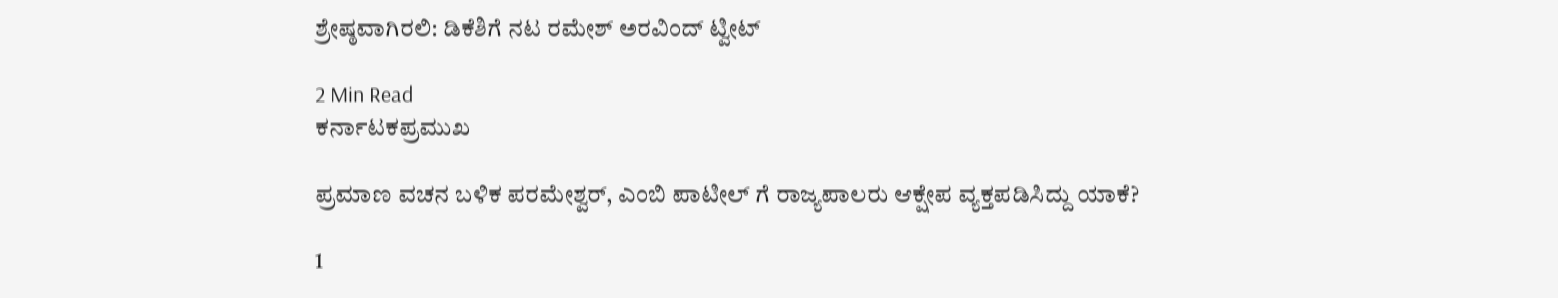ಶ್ರೇಷ್ಠವಾಗಿರಲಿ: ಡಿಕೆಶಿಗೆ ನಟ ರಮೇಶ್ ಅರವಿಂದ್ ಟ್ವೀಟ್

2 Min Read
ಕರ್ನಾಟಕಪ್ರಮುಖ

ಪ್ರಮಾಣ ವಚನ ಬಳಿಕ ಪರಮೇಶ್ವರ್, ಎಂಬಿ ಪಾಟೀಲ್ ಗೆ ರಾಜ್ಯಪಾಲರು ಆಕ್ಷೇಪ ವ್ಯಕ್ತಪಡಿಸಿದ್ದು ಯಾಕೆ?

1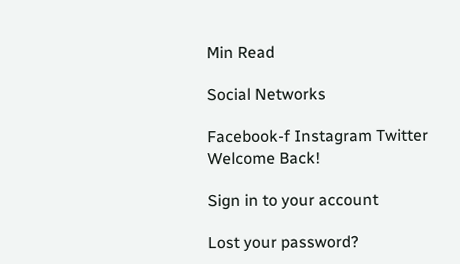Min Read

Social Networks

Facebook-f Instagram Twitter
Welcome Back!

Sign in to your account

Lost your password?